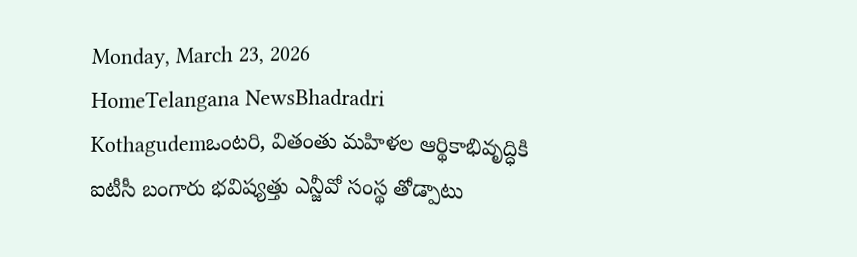Monday, March 23, 2026
HomeTelangana NewsBhadradri Kothagudemఒంటరి, వితంతు మహిళల ఆర్థికాభివృద్ధికి ఐటీసీ బంగారు భవిష్యత్తు ఎన్జీవో సంస్థ తోడ్పాటు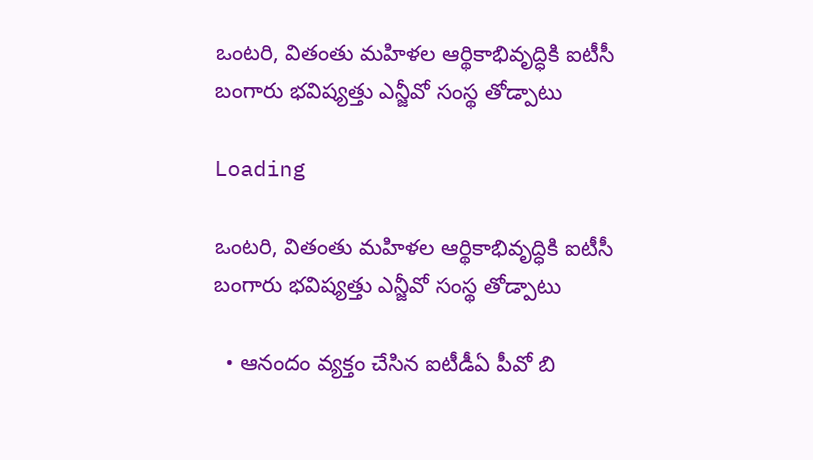ఒంటరి, వితంతు మహిళల ఆర్థికాభివృద్ధికి ఐటీసీ బంగారు భవిష్యత్తు ఎన్జీవో సంస్థ తోడ్పాటు

Loading

ఒంటరి, వితంతు మహిళల ఆర్థికాభివృద్ధికి ఐటీసీ బంగారు భవిష్యత్తు ఎన్జీవో సంస్థ తోడ్పాటు

  • ఆనందం వ్యక్తం చేసిన ఐటీడీఏ పీవో బి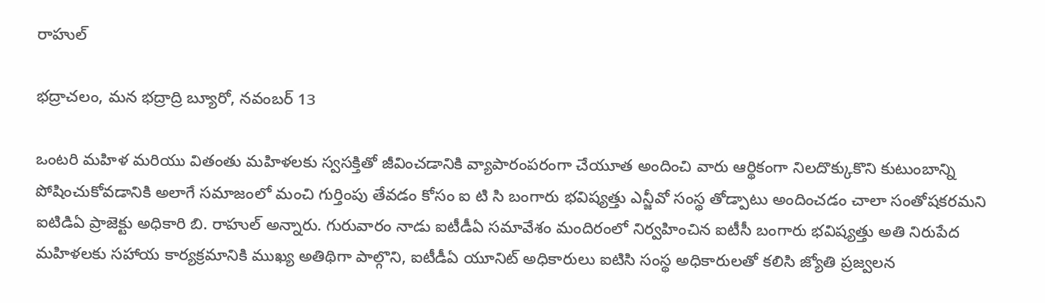రాహుల్

భద్రాచలం, మన భద్రాద్రి బ్యూరో, నవంబర్ 13

ఒంటరి మహిళ మరియు వితంతు మహిళలకు స్వసక్తితో జీవించడానికి వ్యాపారంపరంగా చేయూత అందించి వారు ఆర్థికంగా నిలదొక్కుకొని కుటుంబాన్ని పోషించుకోవడానికి అలాగే సమాజంలో మంచి గుర్తింపు తేవడం కోసం ఐ టి సి బంగారు భవిష్యత్తు ఎన్జీవో సంస్థ తోడ్పాటు అందించడం చాలా సంతోషకరమని ఐటిడిఏ ప్రాజెక్టు అధికారి బి. రాహుల్ అన్నారు. గురువారం నాడు ఐటీడీఏ సమావేశం మందిరంలో నిర్వహించిన ఐటీసీ బంగారు భవిష్యత్తు అతి నిరుపేద మహిళలకు సహాయ కార్యక్రమానికి ముఖ్య అతిథిగా పాల్గొని, ఐటీడీఏ యూనిట్ అధికారులు ఐటిసి సంస్థ అధికారులతో కలిసి జ్యోతి ప్రజ్వలన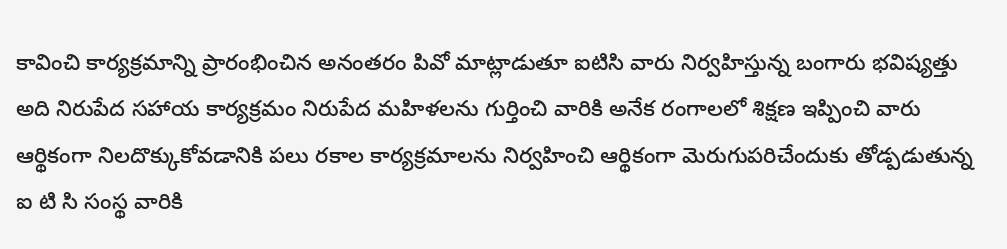కావించి కార్యక్రమాన్ని ప్రారంభించిన అనంతరం పివో మాట్లాడుతూ ఐటిసి వారు నిర్వహిస్తున్న బంగారు భవిష్యత్తు అది నిరుపేద సహాయ కార్యక్రమం నిరుపేద మహిళలను గుర్తించి వారికి అనేక రంగాలలో శిక్షణ ఇప్పించి వారు ఆర్థికంగా నిలదొక్కుకోవడానికి పలు రకాల కార్యక్రమాలను నిర్వహించి ఆర్థికంగా మెరుగుపరిచేందుకు తోడ్పడుతున్న ఐ టి సి సంస్థ వారికి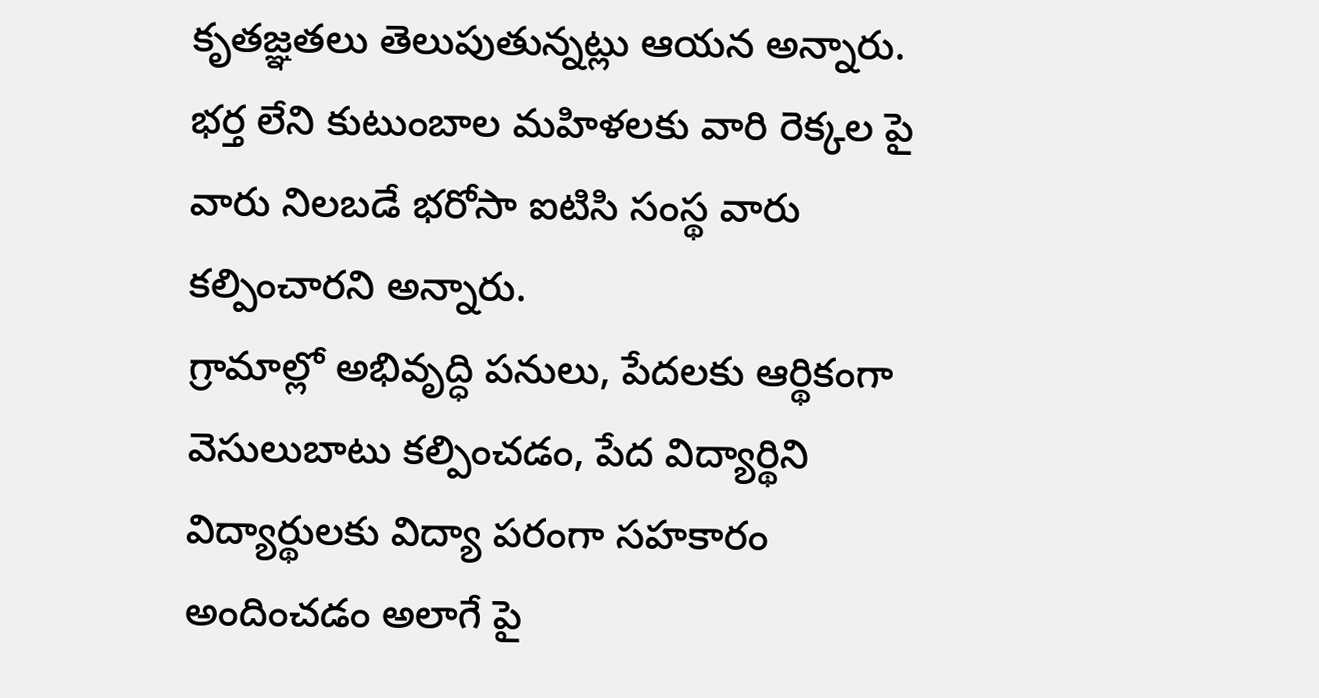కృతజ్ఞతలు తెలుపుతున్నట్లు ఆయన అన్నారు. భర్త లేని కుటుంబాల మహిళలకు వారి రెక్కల పై వారు నిలబడే భరోసా ఐటిసి సంస్థ వారు కల్పించారని అన్నారు.
గ్రామాల్లో అభివృద్ధి పనులు, పేదలకు ఆర్థికంగా వెసులుబాటు కల్పించడం, పేద విద్యార్థిని విద్యార్థులకు విద్యా పరంగా సహకారం అందించడం అలాగే పై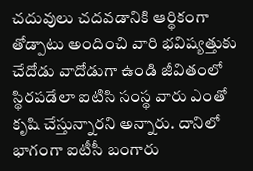చదువులు చదవడానికి ఆర్థికంగా తోడ్పాటు అందించి వారి భవిష్యత్తుకు చేదోడు వాదోడుగా ఉండి జీవితంలో స్థిరపడేలా ఐటిసి సంస్థ వారు ఎంతో కృషి చేస్తున్నారని అన్నారు. దానిలో భాగంగా ఐటీసీ బంగారు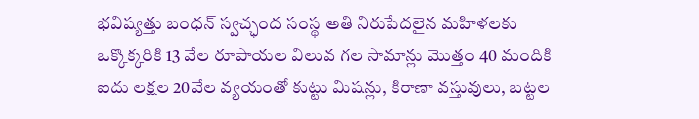భవిష్యత్తు బంధన్ స్వచ్ఛంద సంస్థ అతి నిరుపేదలైన మహిళలకు ఒక్కొక్కరికి 13 వేల రూపాయల విలువ గల సామాన్లు మొత్తం 40 మందికి ఐదు లక్షల 20వేల వ్యయంతో కుట్టు మిషన్లు, కిరాణా వస్తువులు, బట్టల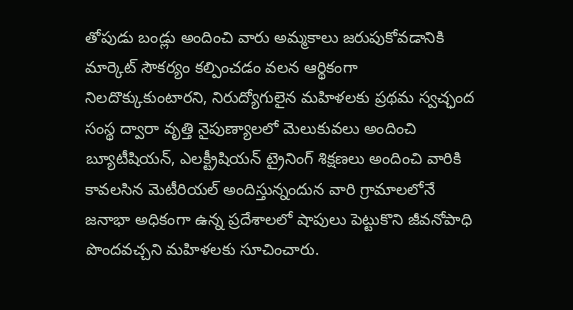తోపుడు బండ్లు అందించి వారు అమ్మకాలు జరుపుకోవడానికి మార్కెట్ సౌకర్యం కల్పించడం వలన ఆర్థికంగా నిలదొక్కుకుంటారని, నిరుద్యోగులైన మహిళలకు ప్రథమ స్వచ్ఛంద సంస్థ ద్వారా వృత్తి నైపుణ్యాలలో మెలుకువలు అందించి బ్యూటీషియన్, ఎలక్ట్రీషియన్ ట్రైనింగ్ శిక్షణలు అందించి వారికి కావలసిన మెటీరియల్ అందిస్తున్నందున వారి గ్రామాలలోనే జనాభా అధికంగా ఉన్న ప్రదేశాలలో షాపులు పెట్టుకొని జీవనోపాధి పొందవచ్చని మహిళలకు సూచించారు.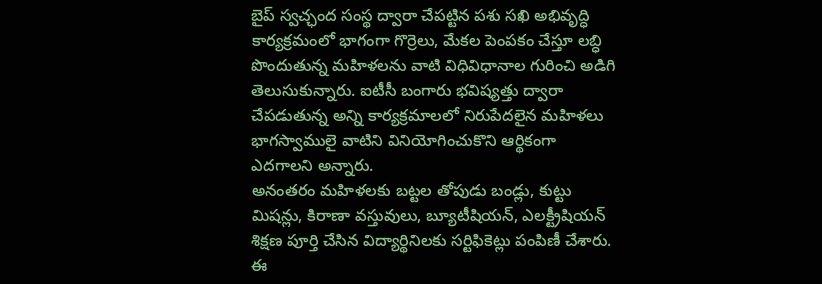బైప్ స్వచ్ఛంద సంస్థ ద్వారా చేపట్టిన పశు సఖి అభివృద్ధి కార్యక్రమంలో భాగంగా గొర్రెలు, మేకల పెంపకం చేస్తూ లబ్ధి పొందుతున్న మహిళలను వాటి విధివిధానాల గురించి అడిగి తెలుసుకున్నారు. ఐటీసీ బంగారు భవిష్యత్తు ద్వారా చేపడుతున్న అన్ని కార్యక్రమాలలో నిరుపేదలైన మహిళలు భాగస్వాములై వాటిని వినియోగించుకొని ఆర్థికంగా ఎదగాలని అన్నారు.
అనంతరం మహిళలకు బట్టల తోపుడు బండ్లు, కుట్టు మిషన్లు, కిరాణా వస్తువులు, బ్యూటీషియన్, ఎలక్ట్రీషియన్ శిక్షణ పూర్తి చేసిన విద్యార్థినిలకు సర్టిఫికెట్లు పంపిణీ చేశారు. ఈ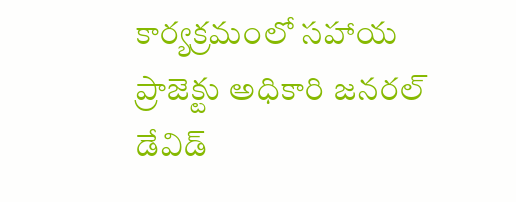కార్యక్రమంలో సహాయ ప్రాజెక్టు అధికారి జనరల్ డేవిడ్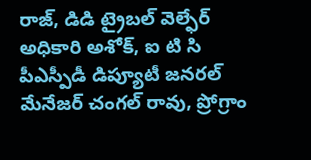రాజ్, డిడి ట్రైబల్ వెల్ఫేర్ అధికారి అశోక్, ఐ టి సి పీఎస్పీడీ డిప్యూటీ జనరల్ మేనేజర్ చంగల్ రావు, ప్రోగ్రాం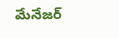మేనేజర్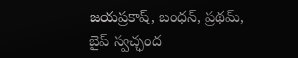జయప్రకాష్, బంధన్, ప్రథమ్, బైప్ స్వచ్ఛంద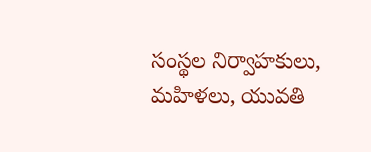సంస్థల నిర్వాహకులు, మహిళలు, యువతి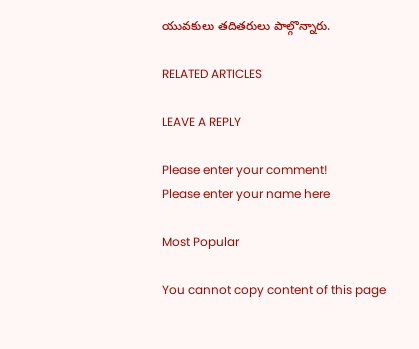యువకులు తదితరులు పాల్గొన్నారు.

RELATED ARTICLES

LEAVE A REPLY

Please enter your comment!
Please enter your name here

Most Popular

You cannot copy content of this page